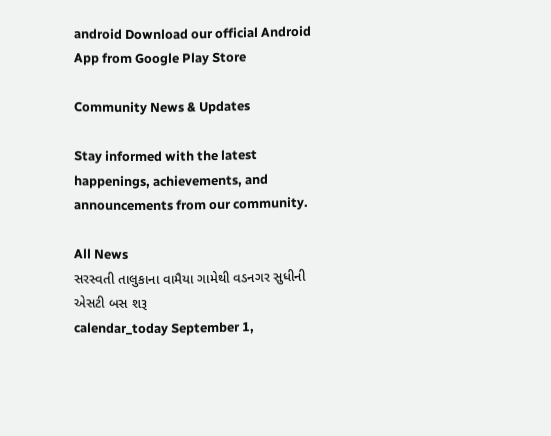android Download our official Android App from Google Play Store

Community News & Updates

Stay informed with the latest happenings, achievements, and announcements from our community.

All News
સરસ્વતી તાલુકાના વામૈયા ગામેથી વડનગર સુધીની એસટી બસ શરૂ
calendar_today September 1,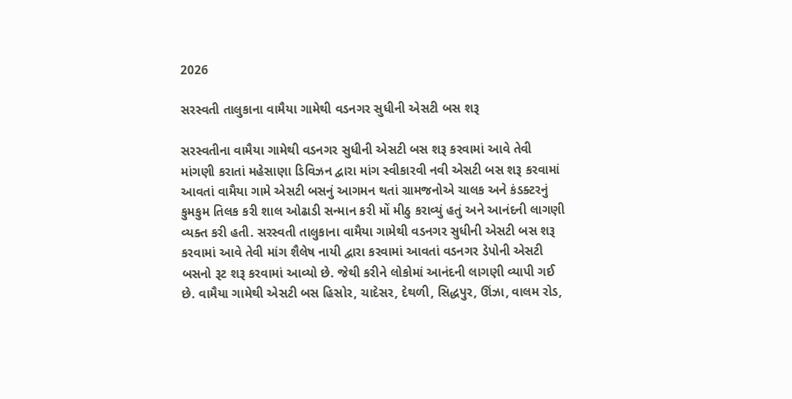2026

સરસ્વતી તાલુકાના વામૈયા ગામેથી વડનગર સુધીની એસટી બસ શરૂ

સરસ્વતીના વામૈયા ગામેથી વડનગર સુધીની એસટી બસ શરૂ કરવામાં આવે તેવી માંગણી કરાતાં મહેસાણા ડિવિઝન દ્વારા માંગ સ્વીકારવી નવી એસટી બસ શરૂ કરવામાં આવતાં વામૈયા ગામે એસટી બસનું આગમન થતાં ગ્રામજનોએ ચાલક અને કંડક્ટરનું કુમકુમ તિલક કરી શાલ ઓઢાડી સન્માન કરી મોં મીઠુ કરાવ્યું હતું અને આનંદની લાગણી વ્યક્ત કરી હતી. સરસ્વતી તાલુકાના વામૈયા ગામેથી વડનગર સુધીની એસટી બસ શરૂ કરવામાં આવે તેવી માંગ શૈલેષ નાયી દ્વારા કરવામાં આવતાં વડનગર ડેપોની એસટી બસનો રૂટ શરૂ કરવામાં આવ્યો છે. જેથી કરીને લોકોમાં આનંદની લાગણી વ્યાપી ગઈ છે. વામૈયા ગામેથી એસટી બસ હિસોર, ચાદેસર, દેથળી, સિદ્ધપુર, ઊંઝા, વાલમ રોડ,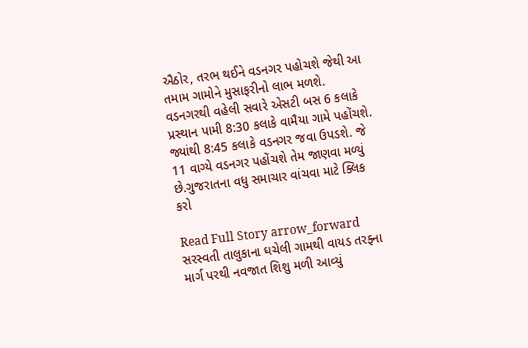ઐઠોર, તરભ થઈને વડનગર પહોચશે જેથી આ તમામ ગામોને મુસાફરીનો લાભ મળશે. વડનગરથી વહેલી સવારે એસટી બસ 6 કલાકે પ્રસ્થાન પામી 8:30 કલાકે વામૈયા ગામે પહોંચશે. જ્યાંથી 8:45 કલાકે વડનગર જવા ઉપડશે. જે 11 વાગ્યે વડનગર પહોંચશે તેમ જાણવા મળ્યું છે.ગુજરાતના વધુ સમાચાર વાંચવા માટે ક્લિક કરો

Read Full Story arrow_forward
સરસ્વતી તાલુકાના ઘચેલી ગામથી વાયડ તરફ્ના માર્ગ પરથી નવજાત શિશુ મળી આવ્યું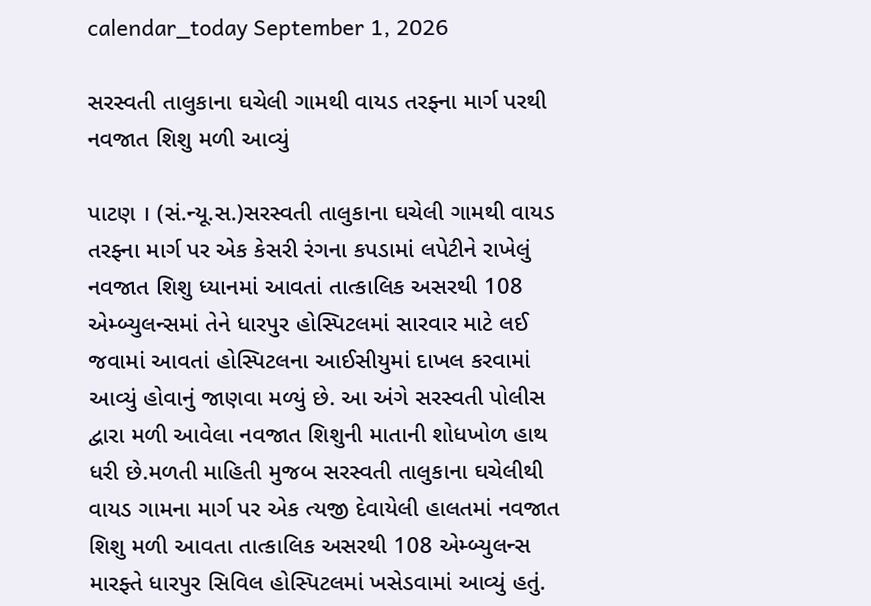calendar_today September 1, 2026

સરસ્વતી તાલુકાના ઘચેલી ગામથી વાયડ તરફ્ના માર્ગ પરથી નવજાત શિશુ મળી આવ્યું

પાટણ । (સં.ન્યૂ.સ.)સરસ્વતી તાલુકાના ઘચેલી ગામથી વાયડ તરફ્ના માર્ગ પર એક કેસરી રંગના કપડામાં લપેટીને રાખેલું નવજાત શિશુ ધ્યાનમાં આવતાં તાત્કાલિક અસરથી 108 એમ્બ્યુલન્સમાં તેને ધારપુર હોસ્પિટલમાં સારવાર માટે લઈ જવામાં આવતાં હોસ્પિટલના આઈસીયુમાં દાખલ કરવામાં આવ્યું હોવાનું જાણવા મળ્યું છે. આ અંગે સરસ્વતી પોલીસ દ્વારા મળી આવેલા નવજાત શિશુની માતાની શોધખોળ હાથ ધરી છે.મળતી માહિતી મુજબ સરસ્વતી તાલુકાના ઘચેલીથી વાયડ ગામના માર્ગ પર એક ત્યજી દેવાયેલી હાલતમાં નવજાત શિશુ મળી આવતા તાત્કાલિક અસરથી 108 એમ્બ્યુલન્સ મારફ્તે ધારપુર સિવિલ હોસ્પિટલમાં ખસેડવામાં આવ્યું હતું.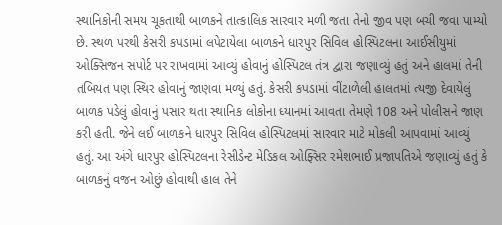સ્થાનિકોની સમય ચૂકતાથી બાળકને તાત્કાલિક સારવાર મળી જતા તેનો જીવ પણ બચી જવા પામ્યો છે. સ્થળ પરથી કેસરી કપડામાં લપેટાયેલા બાળકને ધારપુર સિવિલ હોસ્પિટલના આઈસીયુમાં ઓક્સિજન સપોર્ટ પર રાખવામાં આવ્યું હોવાનું હોસ્પિટલ તંત્ર દ્વારા જણાવ્યું હતું અને હાલમાં તેની તબિયત પણ સ્થિર હોવાનું જાણવા મળ્યું હતું. કેસરી કપડામાં વીંટાળેલી હાલતમાં ત્યજી દેવાયેલું બાળક પડેલું હોવાનું પસાર થતા સ્થાનિક લોકોના ધ્યાનમાં આવતા તેમણે 108 અને પોલીસને જાણ કરી હતી. જેને લઈ બાળકને ધારપુર સિવિલ હોસ્પિટલમાં સારવાર માટે મોકલી આપવામાં આવ્યું હતું. આ અંગે ધારપુર હોસ્પિટલના રેસીડેન્ટ મેડિકલ ઓફ્સિર રમેશભાઈ પ્રજાપતિએ જણાવ્યું હતું કે બાળકનું વજન ઓછું હોવાથી હાલ તેને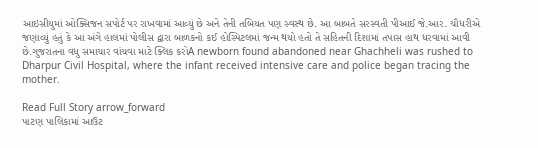આઇસીયુમાં ઓક્સિજન સપોર્ટ પર રાખવામાં આવ્યું છે અને તેની તબિયત પણ સ્વસ્થ છે. આ બાબતે સરસ્વતી પીઆઈ જે.આર. ચૌધરીએ જણાવ્યું હતું કે આ અંગે હાલમાં પોલીસ દ્વારા બાળકનો કઈ હોસ્પિટલમાં જન્મ થયો હતો તે સહિતની દિશામાં તપાસ હાથ ધરવામાં આવી છે.ગુજરાતના વધુ સમાચાર વાંચવા માટે ક્લિક કરોA newborn found abandoned near Ghachheli was rushed to Dharpur Civil Hospital, where the infant received intensive care and police began tracing the mother.

Read Full Story arrow_forward
પાટણ પાલિકામાં આઉટ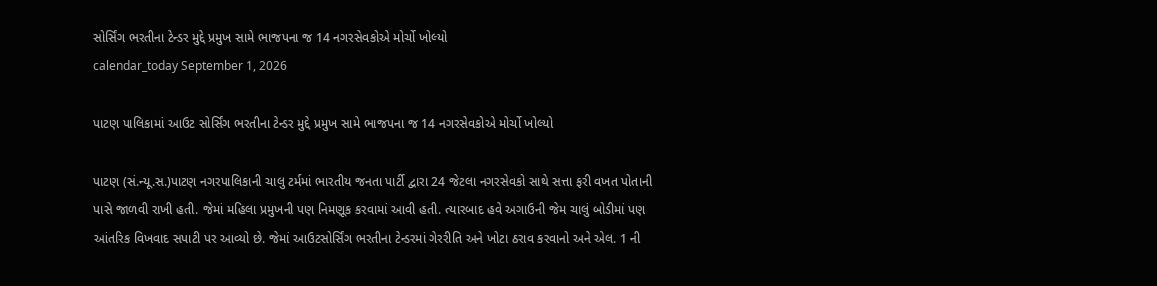સોર્સિંગ ભરતીના ટેન્ડર મુદ્દે પ્રમુખ સામે ભાજપના જ 14 નગરસેવકોએ મોર્ચો ખોલ્યો
calendar_today September 1, 2026

પાટણ પાલિકામાં આઉટ સોર્સિંગ ભરતીના ટેન્ડર મુદ્દે પ્રમુખ સામે ભાજપના જ 14 નગરસેવકોએ મોર્ચો ખોલ્યો

પાટણ (સં.ન્યૂ.સ.)પાટણ નગરપાલિકાની ચાલુ ટર્મમાં ભારતીય જનતા પાર્ટી દ્વારા 24 જેટલા નગરસેવકો સાથે સત્તા ફરી વખત પોતાની પાસે જાળવી રાખી હતી. જેમાં મહિલા પ્રમુખની પણ નિમણૂક કરવામાં આવી હતી. ત્યારબાદ હવે અગાઉની જેમ ચાલું બોડીમાં પણ આંતરિક વિખવાદ સપાટી પર આવ્યો છે. જેમાં આઉટસોર્સિંગ ભરતીના ટેન્ડરમાં ગેરરીતિ અને ખોટા ઠરાવ કરવાનો અને એલ. 1 ની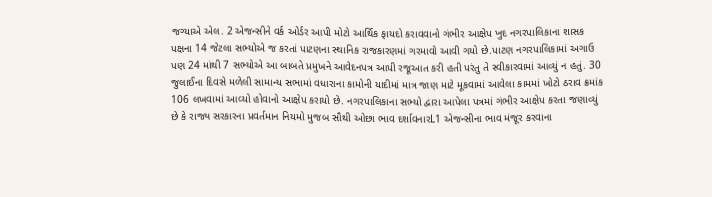જગ્યાએ એલ. 2 એજન્સીને વર્ક ઓર્ડર આપી મોટો આર્થિક ફાયદો કરાવવાનો ગંભીર આક્ષેપ ખુદ નગરપાલિકાના શાસક પક્ષના 14 જેટલા સભ્યોએ જ કરતાં પાટણના સ્થાનિક રાજકારણમાં ગરમાવો આવી ગયો છે.પાટણ નગરપાલિકામાં અગાઉ પણ 24 માંથી 7 સભ્યોએ આ બાબતે પ્રમુખને આવેદનપત્ર આપી રજૂઆત કરી હતી પરંતુ તે સ્વીકારવામાં આવ્યું ન હતું. 30 જુલાઈના દિવસે મળેલી સામાન્ય સભામાં વધારાના કામોની યાદીમાં માત્ર જાણ માટે મૂકવામાં આવેલા કામમાં ખોટો ઠરાવ ક્રમાંક 106 લખવામાં આવ્યો હોવાનો આક્ષેપ કરાયો છે. નગરપાલિકાના સભ્યો દ્વારા આપેલા પત્રમાં ગંભીર આક્ષેપ કરતા જણાવ્યું છે કે રાજ્ય સરકારના પ્રવર્તમાન નિયમો મુજબ સૌથી ઓછા ભાવ દર્શાવનારL1 એજન્સીના ભાવ મંજૂર કરવાના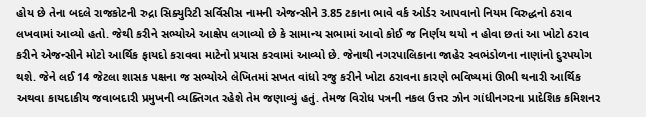હોય છે તેના બદલે રાજકોટની રુદ્રા સિક્યુરિટી સર્વિસીસ નામની એજન્સીને 3.85 ટકાના ભાવે વર્ક ઓર્ડર આપવાનો નિયમ વિરુદ્ધનો ઠરાવ લખવામાં આવ્યો હતો. જેથી કરીને સભ્યોએ આક્ષેપ લગાવ્યો છે કે સામાન્ય સભામાં આવો કોઈ જ નિર્ણય થયો ન હોવા છતાં આ ખોટો ઠરાવ કરીને એજન્સીને મોટો આર્થિક ફાયદો કરાવવા માટેનો પ્રયાસ કરવામાં આવ્યો છે. જેનાથી નગરપાલિકાના જાહેર સ્વભંડોળના નાણાંનો દુરપયોગ થશે. જેને લઈ 14 જેટલા શાસક પક્ષના જ સભ્યોએ લેખિતમાં સખત વાંધો રજુ કરીને ખોટા ઠરાવના કારણે ભવિષ્યમાં ઊભી થનારી આર્થિક અથવા કાયદાકીય જવાબદારી પ્રમુખની વ્યક્તિગત રહેશે તેમ જણાવ્યું હતું. તેમજ વિરોધ પત્રની નકલ ઉત્તર ઝોન ગાંધીનગરના પ્રાદેશિક કમિશનર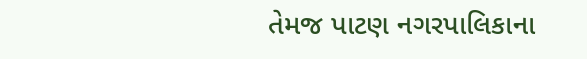તેમજ પાટણ નગરપાલિકાના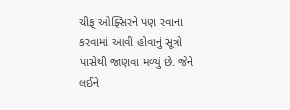ચીફ્ ઓફ્સિરને પણ રવાના કરવામાં આવી હોવાનું સૂત્રો પાસેથી જાણવા મળ્યું છે. જેને લઈને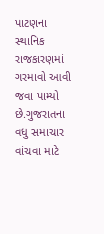પાટણના સ્થાનિક રાજકારણમાં ગરમાવો આવી જવા પામ્યો છે.ગુજરાતના વધુ સમાચાર વાંચવા માટે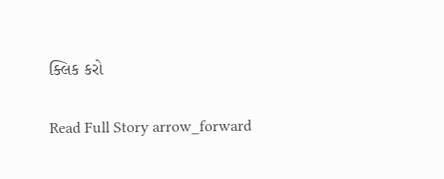ક્લિક કરો

Read Full Story arrow_forward